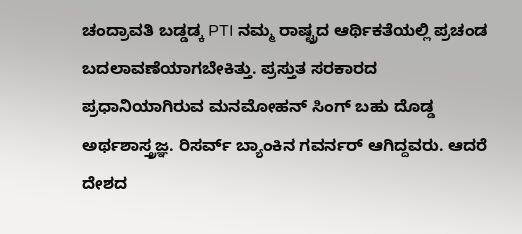ಚಂದ್ರಾವತಿ ಬಡ್ಡಡ್ಕ PTI ನಮ್ಮ ರಾಷ್ಟ್ರದ ಆರ್ಥಿಕತೆಯಲ್ಲಿ ಪ್ರಚಂಡ ಬದಲಾವಣೆಯಾಗಬೇಕಿತ್ತು. ಪ್ರಸ್ತುತ ಸರಕಾರದ ಪ್ರಧಾನಿಯಾಗಿರುವ ಮನಮೋಹನ್ ಸಿಂಗ್ ಬಹು ದೊಡ್ಡ ಅರ್ಥಶಾಸ್ತ್ರಜ್ಞ. ರಿಸರ್ವ್ ಬ್ಯಾಂಕಿನ ಗವರ್ನರ್ ಆಗಿದ್ದವರು. ಆದರೆ ದೇಶದ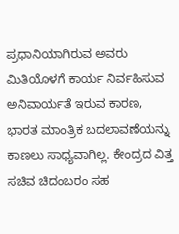ಪ್ರಧಾನಿಯಾಗಿರುವ ಅವರು ಮಿತಿಯೊಳಗೆ ಕಾರ್ಯ ನಿರ್ವಹಿಸುವ ಅನಿವಾರ್ಯತೆ ಇರುವ ಕಾರಣ, ಭಾರತ ಮಾಂತ್ರಿಕ ಬದಲಾವಣೆಯನ್ನು ಕಾಣಲು ಸಾಧ್ಯವಾಗಿಲ್ಲ. ಕೇಂದ್ರದ ವಿತ್ತ ಸಚಿವ ಚಿದಂಬರಂ ಸಹ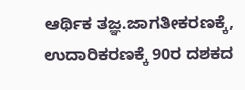ಆರ್ಥಿಕ ತಜ್ಞ.ಜಾಗತೀಕರಣಕ್ಕೆ, ಉದಾರಿಕರಣಕ್ಕೆ 90ರ ದಶಕದ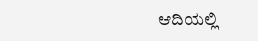ಆದಿಯಲ್ಲಿ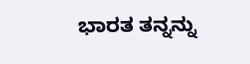ಭಾರತ ತನ್ನನ್ನು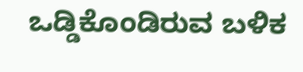ಒಡ್ಡಿಕೊಂಡಿರುವ ಬಳಿಕ